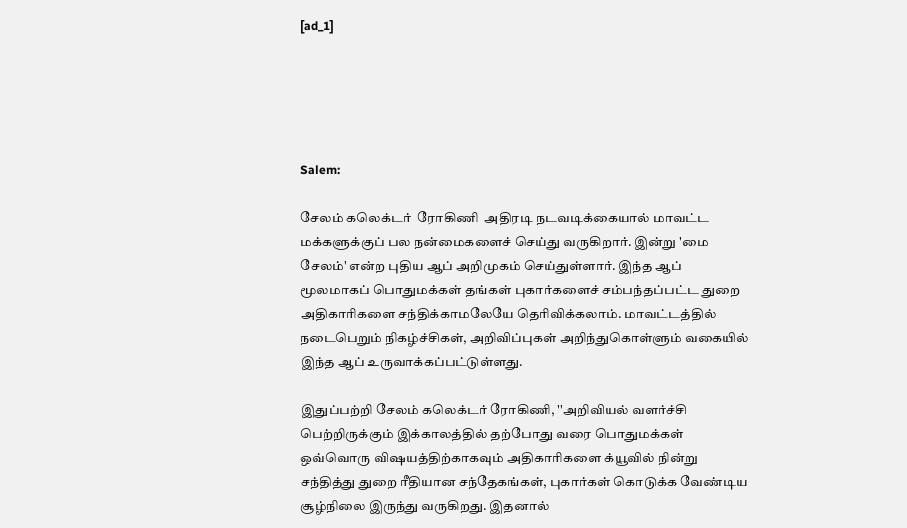[ad_1]





Salem:

சேலம் கலெக்டர்  ரோகிணி  அதிரடி நடவடிக்கையால் மாவட்ட மக்களுக்குப் பல நன்மைகளைச் செய்து வருகிறார். இன்று 'மை சேலம்' என்ற புதிய ஆப் அறிமுகம் செய்துள்ளார். இந்த ஆப் மூலமாகப் பொதுமக்கள் தங்கள் புகார்களைச் சம்பந்தப்பட்ட துறை அதிகாரிகளை சந்திக்காமலேயே தெரிவிக்கலாம். மாவட்டத்தில் நடைபெறும் நிகழ்ச்சிகள், அறிவிப்புகள் அறிந்துகொள்ளும் வகையில் இந்த ஆப் உருவாக்கப்பட்டுள்ளது.

இதுப்பற்றி சேலம் கலெக்டர் ரோகிணி, ''அறிவியல் வளர்ச்சி பெற்றிருக்கும் இக்காலத்தில் தற்போது வரை பொதுமக்கள் ஒவ்வொரு விஷயத்திற்காகவும் அதிகாரிகளை க்யூவில் நின்று சந்தித்து துறை ரீதியான சந்தேகங்கள், புகார்கள் கொடுக்க வேண்டிய சூழ்நிலை இருந்து வருகிறது. இதனால்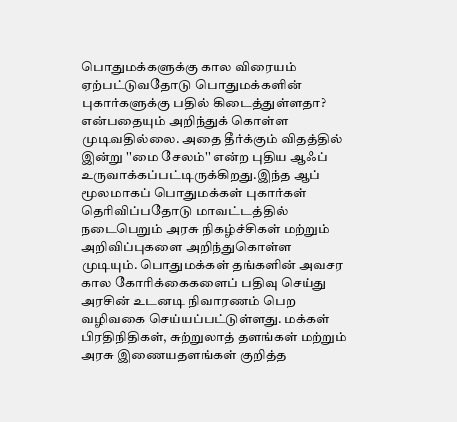பொதுமக்களுக்கு கால விரையம் ஏற்பட்டுவதோடு பொதுமக்களின் புகார்களுக்கு பதில் கிடைத்துள்ளதா? என்பதையும் அறிந்துக் கொள்ள முடிவதில்லை. அதை தீர்க்கும் விதத்தில் இன்று ''மை சேலம்'' என்ற புதிய ஆஃப் உருவாக்கப்பட்டிருக்கிறது.இந்த ஆப் மூலமாகப் பொதுமக்கள் புகார்கள் தெரிவிப்பதோடு மாவட்டத்தில் நடைபெறும் அரசு நிகழ்ச்சிகள் மற்றும் அறிவிப்புகளை அறிந்துகொள்ள முடியும். பொதுமக்கள் தங்களின் அவசர கால கோரிக்கைகளைப் பதிவு செய்து அரசின் உடனடி நிவாரணம் பெற வழிவகை செய்யப்பட்டுள்ளது. மக்கள் பிரதிநிதிகள், சுற்றுலாத் தளங்கள் மற்றும் அரசு இணையதளங்கள் குறித்த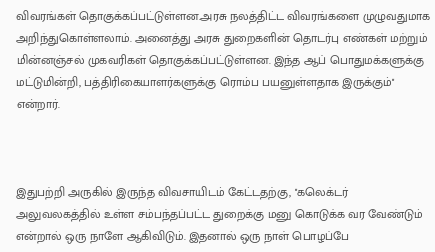விவரங்கள் தொகுக்கப்பட்டுள்ளன.அரசு நலத்திட்ட விவரங்களை முழுவதுமாக அறிந்துகொள்ளலாம். அனைத்து அரசு துறைகளின் தொடர்பு எண்கள் மற்றும் மின்னஞ்சல் முகவரிகள் தொகுக்கப்பட்டுள்ளன. இந்த ஆப் பொதுமக்களுக்கு மட்டுமின்றி, பத்திரிகையாளர்களுக்கு ரொம்ப பயனுள்ளதாக இருக்கும்'' என்றார்.



இதுபற்றி அருகில் இருந்த விவசாயிடம் கேட்டதற்கு, ''கலெக்டர் அலுவலகத்தில் உள்ள சம்பந்தப்பட்ட துறைக்கு மனு கொடுக்க வர வேண்டும் என்றால் ஒரு நாளே ஆகிவிடும். இதனால் ஒரு நாள் பொழப்பே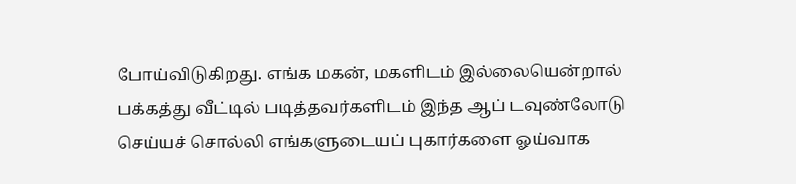போய்விடுகிறது. எங்க மகன், மகளிடம் இல்லையென்றால் பக்கத்து வீட்டில் படித்தவர்களிடம் இந்த ஆப் டவுண்லோடு செய்யச் சொல்லி எங்களுடையப் புகார்களை ஓய்வாக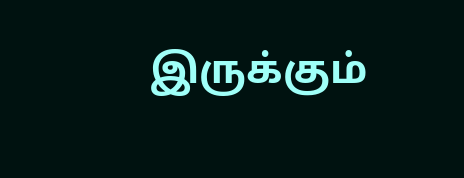இருக்கும்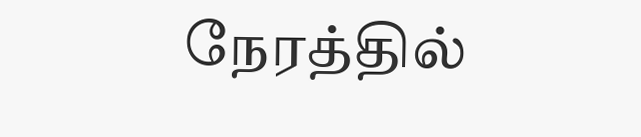நேரத்தில்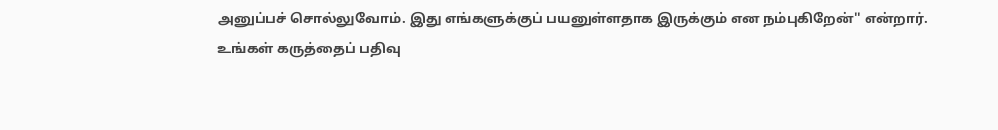அனுப்பச் சொல்லுவோம். இது எங்களுக்குப் பயனுள்ளதாக இருக்கும் என நம்புகிறேன்'' என்றார்.
உங்கள் கருத்தைப் பதிவு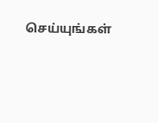செய்யுங்கள்